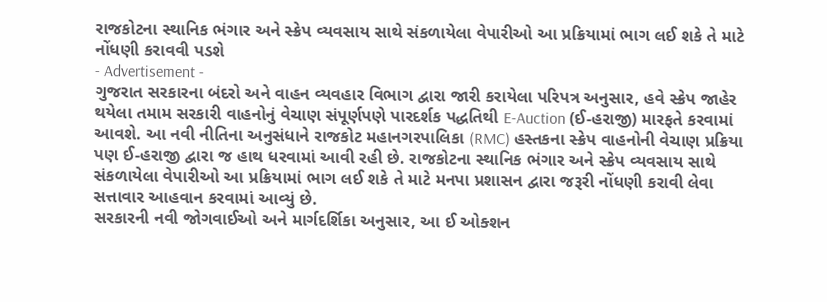રાજકોટના સ્થાનિક ભંગાર અને સ્ક્રેપ વ્યવસાય સાથે સંકળાયેલા વેપારીઓ આ પ્રક્રિયામાં ભાગ લઈ શકે તે માટે નોંધણી કરાવવી પડશે
- Advertisement -
ગુજરાત સરકારના બંદરો અને વાહન વ્યવહાર વિભાગ દ્વારા જારી કરાયેલા પરિપત્ર અનુસાર, હવે સ્ક્રેપ જાહેર થયેલા તમામ સરકારી વાહનોનું વેચાણ સંપૂર્ણપણે પારદર્શક પદ્ધતિથી E-Auction (ઈ-હરાજી) મારફતે કરવામાં આવશે. આ નવી નીતિના અનુસંધાને રાજકોટ મહાનગરપાલિકા (RMC) હસ્તકના સ્ક્રેપ વાહનોની વેચાણ પ્રક્રિયા પણ ઈ-હરાજી દ્વારા જ હાથ ધરવામાં આવી રહી છે. રાજકોટના સ્થાનિક ભંગાર અને સ્ક્રેપ વ્યવસાય સાથે સંકળાયેલા વેપારીઓ આ પ્રક્રિયામાં ભાગ લઈ શકે તે માટે મનપા પ્રશાસન દ્વારા જરૂરી નોંધણી કરાવી લેવા સત્તાવાર આહવાન કરવામાં આવ્યું છે.
સરકારની નવી જોગવાઈઓ અને માર્ગદર્શિકા અનુસાર, આ ઈ ઓક્શન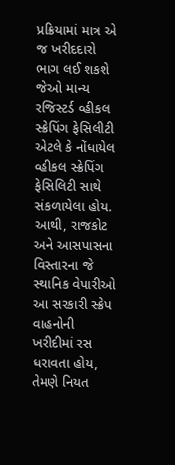પ્રક્રિયામાં માત્ર એ જ ખરીદદારો ભાગ લઈ શકશે જેઓ માન્ય રજિસ્ટર્ડ વ્હીકલ સ્ક્રેપિંગ ફેસિલીટી એટલે કે નોંધાયેલ વ્હીકલ સ્ક્રેપિંગ ફેસિલિટી સાથે સંકળાયેલા હોય. આથી, રાજકોટ અને આસપાસના વિસ્તારના જે સ્થાનિક વેપારીઓ આ સરકારી સ્ક્રેપ વાહનોની ખરીદીમાં રસ ધરાવતા હોય, તેમણે નિયત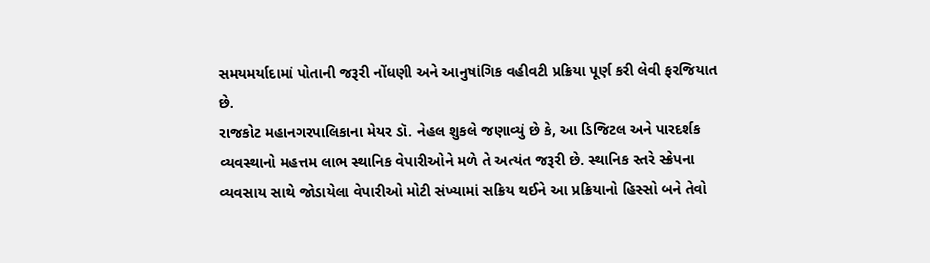સમયમર્યાદામાં પોતાની જરૂરી નોંધણી અને આનુષાંગિક વહીવટી પ્રક્રિયા પૂર્ણ કરી લેવી ફરજિયાત છે.
રાજકોટ મહાનગરપાલિકાના મેયર ડૉ. નેહલ શુકલે જણાવ્યું છે કે, આ ડિજિટલ અને પારદર્શક વ્યવસ્થાનો મહત્તમ લાભ સ્થાનિક વેપારીઓને મળે તે અત્યંત જરૂરી છે. સ્થાનિક સ્તરે સ્ક્રેપના વ્યવસાય સાથે જોડાયેલા વેપારીઓ મોટી સંખ્યામાં સક્રિય થઈને આ પ્રક્રિયાનો હિસ્સો બને તેવો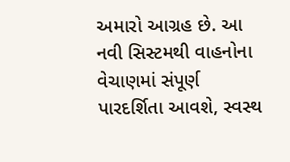અમારો આગ્રહ છે. આ નવી સિસ્ટમથી વાહનોના વેચાણમાં સંપૂર્ણ પારદર્શિતા આવશે, સ્વસ્થ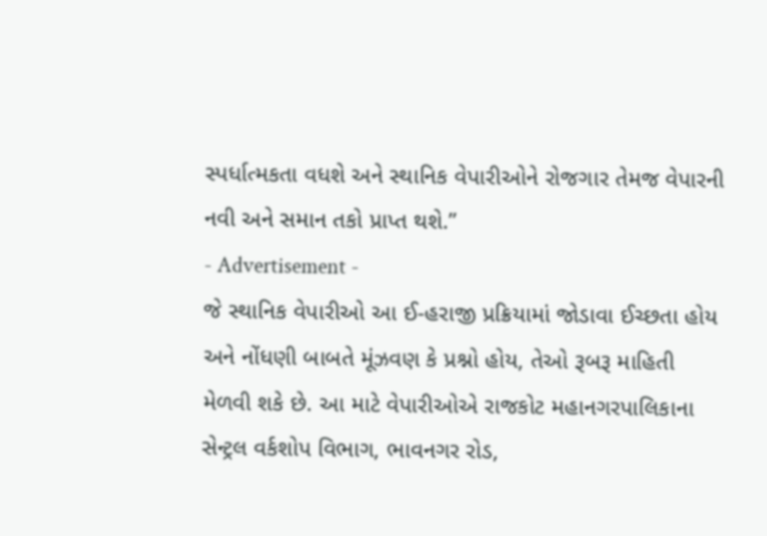સ્પર્ધાત્મકતા વધશે અને સ્થાનિક વેપારીઓને રોજગાર તેમજ વેપારની નવી અને સમાન તકો પ્રાપ્ત થશે.”
- Advertisement -
જે સ્થાનિક વેપારીઓ આ ઈ-હરાજી પ્રક્રિયામાં જોડાવા ઈચ્છતા હોય અને નોંધણી બાબતે મૂંઝવણ કે પ્રશ્નો હોય, તેઓ રૂબરૂ માહિતી મેળવી શકે છે. આ માટે વેપારીઓએ રાજકોટ મહાનગરપાલિકાના સેન્ટ્રલ વર્કશોપ વિભાગ, ભાવનગર રોડ,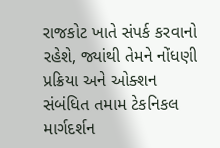રાજકોટ ખાતે સંપર્ક કરવાનો રહેશે, જ્યાંથી તેમને નોંધણી પ્રક્રિયા અને ઓક્શન સંબંધિત તમામ ટેકનિકલ માર્ગદર્શન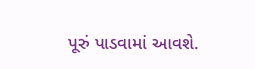પૂરું પાડવામાં આવશે.